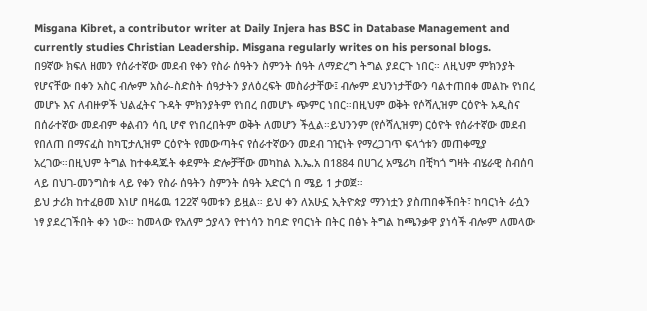Misgana Kibret, a contributor writer at Daily Injera has BSC in Database Management and currently studies Christian Leadership. Misgana regularly writes on his personal blogs.
በ9ኛው ክፍለ ዘመን የሰራተኛው መደብ የቀን የስራ ሰዓትን ስምንት ሰዓት ለማድረግ ትግል ያደርጉ ነበር። ለዚህም ምክንያት የሆናቸው በቀን አስር ብሎም አስራ-ስድስት ሰዓታትን ያለዕረፍት መስራታቸው፤ ብሎም ደህንነታቸውን ባልተጠበቀ መልኩ የነበረ መሆኑ እና ለብዙዎች ህልፈትና ጉዳት ምክንያትም የነበረ በመሆኑ ጭምር ነበር።በዚህም ወቅት የሶሻሊዝም ርዕዮት አዲስና በሰራተኛው መደብም ቀልብን ሳቢ ሆኖ የነበረበትም ወቅት ለመሆን ችሏል።ይህንንም (የሶሻሊዝም) ርዕዮት የሰራተኛው መደብ የበለጠ በማናፈስ ከካፒታሊዝም ርዕዮት የመውጣትና የሰራተኛውን መደብ ገዢነት የማረጋገጥ ፍላጎቱን መጠቀሚያ አረገው።በዚህም ትግል ከተቀዳጁት ቀደምት ድሎቻቸው መካከል እ.ኤ.አ በ1884 በሀገረ አሜሪካ በቺካጎ ግዛት ብሄራዊ ስብሰባ ላይ በህገ-መንግስቱ ላይ የቀን የስራ ሰዓትን ስምንት ሰዓት አድርጎ በ ሜይ 1 ታወጀ።
ይህ ታሪክ ከተፈፀመ እነሆ በዛሬዉ 122ኛ ዓመቱን ይዟል። ይህ ቀን ለአሁኗ ኢትዮጵያ ማንነቷን ያስጠበቀችበት፣ ከባርነት ራሷን ነፃ ያደረገችበት ቀን ነው። ከመላው የአለም ኃያላን የተነሳን ከባድ የባርነት በትር በፅኑ ትግል ከጫንቃዋ ያነሳች ብሎም ለመላው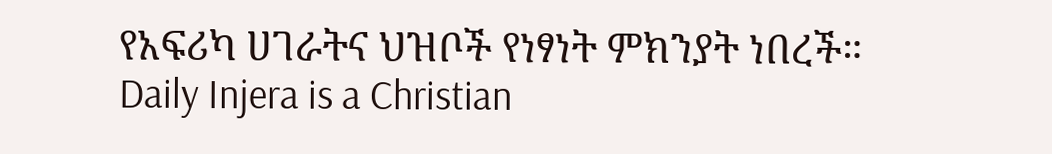የአፍሪካ ሀገራትና ህዝቦች የነፃነት ምክንያት ነበረች።
Daily Injera is a Christian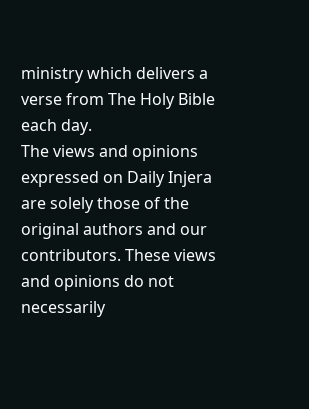ministry which delivers a verse from The Holy Bible each day.
The views and opinions expressed on Daily Injera are solely those of the original authors and our contributors. These views and opinions do not necessarily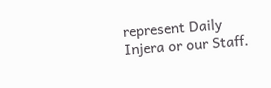represent Daily Injera or our Staff.